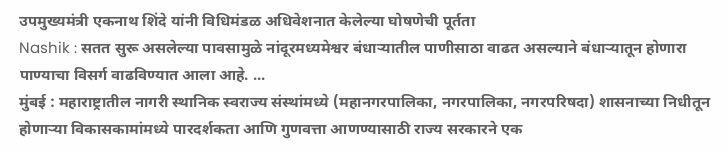उपमुख्यमंत्री एकनाथ शिंदे यांनी विधिमंडळ अधिवेशनात केलेल्या घोषणेची पूर्तता
Nashik : सतत सुरू असलेल्या पावसामुळे नांदूरमध्यमेश्वर बंधाऱ्यातील पाणीसाठा वाढत असल्याने बंधाऱ्यातून होणारा पाण्याचा विसर्ग वाढविण्यात आला आहे. ...
मुंबई : महाराष्ट्रातील नागरी स्थानिक स्वराज्य संस्थांमध्ये (महानगरपालिका, नगरपालिका, नगरपरिषदा) शासनाच्या निधीतून होणाऱ्या विकासकामांमध्ये पारदर्शकता आणि गुणवत्ता आणण्यासाठी राज्य सरकारने एक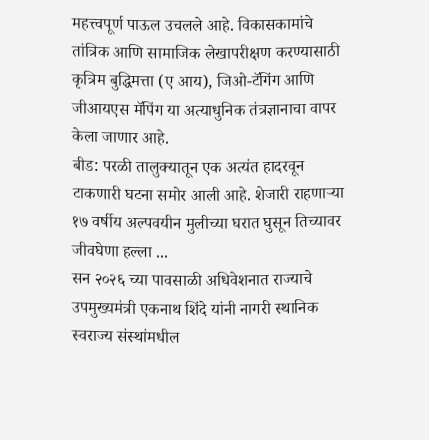महत्त्वपूर्ण पाऊल उचलले आहे. विकासकामांचे तांत्रिक आणि सामाजिक लेखापरीक्षण करण्यासाठी कृत्रिम बुद्धिमत्ता (ए आय), जिओ-टॅगिंग आणि जीआयएस मॅपिंग या अत्याधुनिक तंत्रज्ञानाचा वापर केला जाणार आहे.
बीड: परळी तालुक्यातून एक अत्यंत हादरवून टाकणारी घटना समोर आली आहे. शेजारी राहणाऱ्या १७ वर्षीय अल्पवयीन मुलीच्या घरात घुसून तिच्यावर जीवघेणा हल्ला ...
सन २०२६ च्या पावसाळी अधिवेशनात राज्याचे उपमुख्यमंत्री एकनाथ शिंदे यांनी नागरी स्थानिक स्वराज्य संस्थांमधील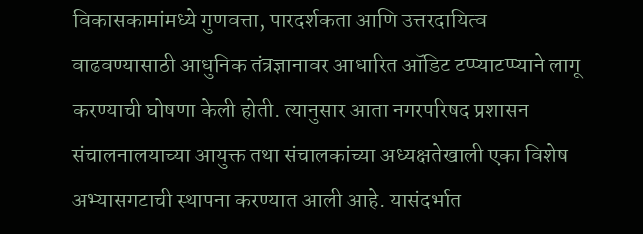विकासकामांमध्ये गुणवत्ता, पारदर्शकता आणि उत्तरदायित्व वाढवण्यासाठी आधुनिक तंत्रज्ञानावर आधारित ऑडिट टप्प्याटप्प्याने लागू करण्याची घोषणा केली होती. त्यानुसार आता नगरपरिषद प्रशासन संचालनालयाच्या आयुक्त तथा संचालकांच्या अध्यक्षतेखाली एका विशेष अभ्यासगटाची स्थापना करण्यात आली आहे. यासंदर्भात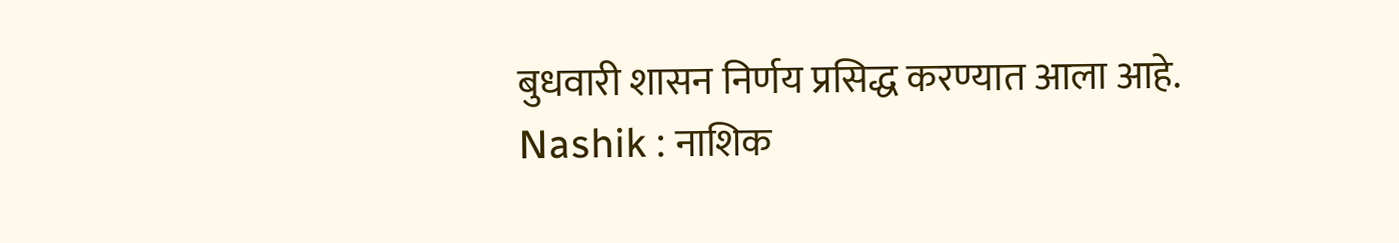बुधवारी शासन निर्णय प्रसिद्ध करण्यात आला आहे.
Nashik : नाशिक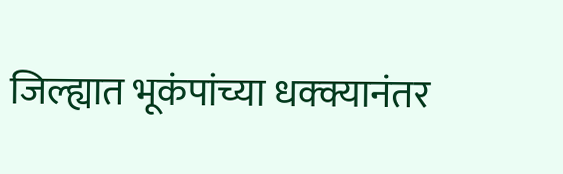जिल्ह्यात भूकंपांच्या धक्क्यानंतर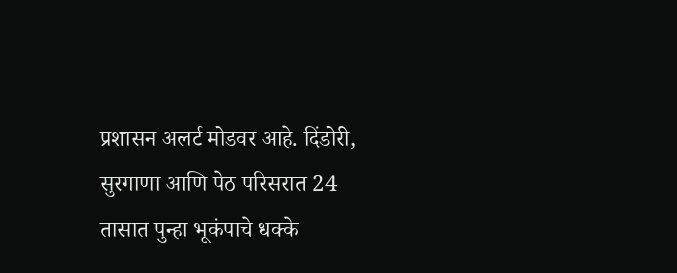प्रशासन अलर्ट मोडवर आहे. दिंडोरी, सुरगाणा आणि पेठ परिसरात 24 तासात पुन्हा भूकंपाचे धक्के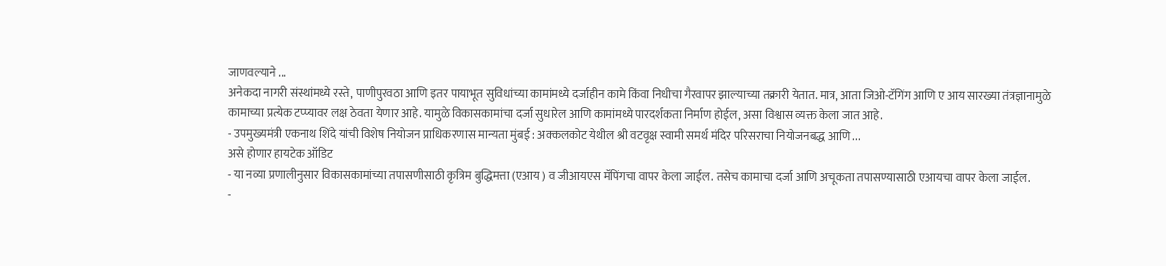जाणवल्याने ...
अनेकदा नागरी संस्थांमध्ये रस्ते, पाणीपुरवठा आणि इतर पायाभूत सुविधांच्या कामांमध्ये दर्जाहीन कामे किंवा निधीचा गैरवापर झाल्याच्या तक्रारी येतात. मात्र, आता जिओ-टॅगिंग आणि ए आय सारख्या तंत्रज्ञानामुळे कामाच्या प्रत्येक टप्प्यावर लक्ष ठेवता येणार आहे. यामुळे विकासकामांचा दर्जा सुधारेल आणि कामांमध्ये पारदर्शकता निर्माण होईल, असा विश्वास व्यक्त केला जात आहे.
- उपमुख्यमंत्री एकनाथ शिंदे यांची विशेष नियोजन प्राधिकरणास मान्यता मुंबई : अक्कलकोट येथील श्री वटवृक्ष स्वामी समर्थ मंदिर परिसराचा नियोजनबद्ध आणि ...
असे होणार हायटेक ऑडिट
- या नव्या प्रणालीनुसार विकासकामांच्या तपासणीसाठी कृत्रिम बुद्धिमत्ता (एआय ) व जीआयएस मॅपिंगचा वापर केला जाईल. तसेच कामाचा दर्जा आणि अचूकता तपासण्यासाठी एआयचा वापर केला जाईल.
-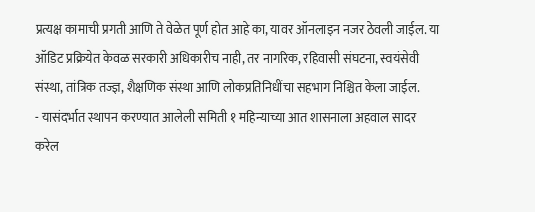प्रत्यक्ष कामाची प्रगती आणि ते वेळेत पूर्ण होत आहे का, यावर ऑनलाइन नजर ठेवली जाईल. या ऑडिट प्रक्रियेत केवळ सरकारी अधिकारीच नाही, तर नागरिक, रहिवासी संघटना, स्वयंसेवी संस्था, तांत्रिक तज्ज्ञ, शैक्षणिक संस्था आणि लोकप्रतिनिधींचा सहभाग निश्चित केला जाईल.
- यासंदर्भात स्थापन करण्यात आलेली समिती १ महिन्याच्या आत शासनाला अहवाल सादर करेल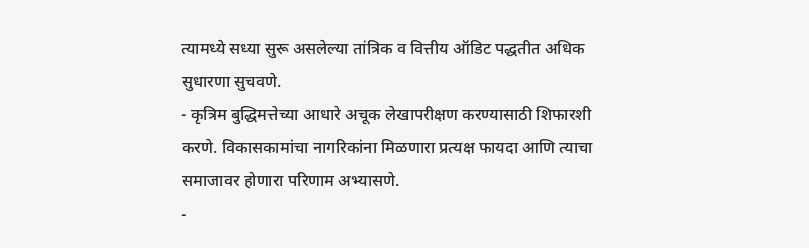त्यामध्ये सध्या सुरू असलेल्या तांत्रिक व वित्तीय ऑडिट पद्धतीत अधिक सुधारणा सुचवणे.
- कृत्रिम बुद्धिमत्तेच्या आधारे अचूक लेखापरीक्षण करण्यासाठी शिफारशी करणे. विकासकामांचा नागरिकांना मिळणारा प्रत्यक्ष फायदा आणि त्याचा समाजावर होणारा परिणाम अभ्यासणे.
-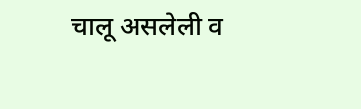चालू असलेली व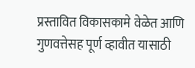प्रस्तावित विकासकामे वेळेत आणि गुणवत्तेसह पूर्ण व्हावीत यासाठी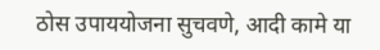ठोस उपाययोजना सुचवणे, आदी कामे या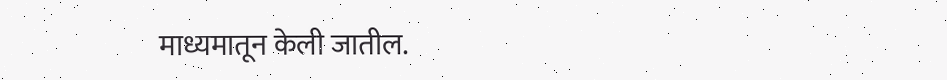माध्यमातून केली जातील.